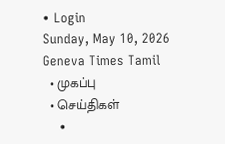• Login
Sunday, May 10, 2026
Geneva Times Tamil
  • முகப்பு
  • செய்திகள்
    •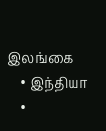இலங்கை
    • இந்தியா
    •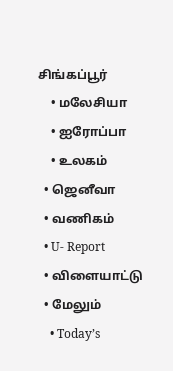சிங்கப்பூர்
    • மலேசியா
    • ஐரோப்பா
    • உலகம்
  • ஜெனீவா
  • வணிகம்
  • U- Report
  • விளையாட்டு
  • மேலும்
    • Today’s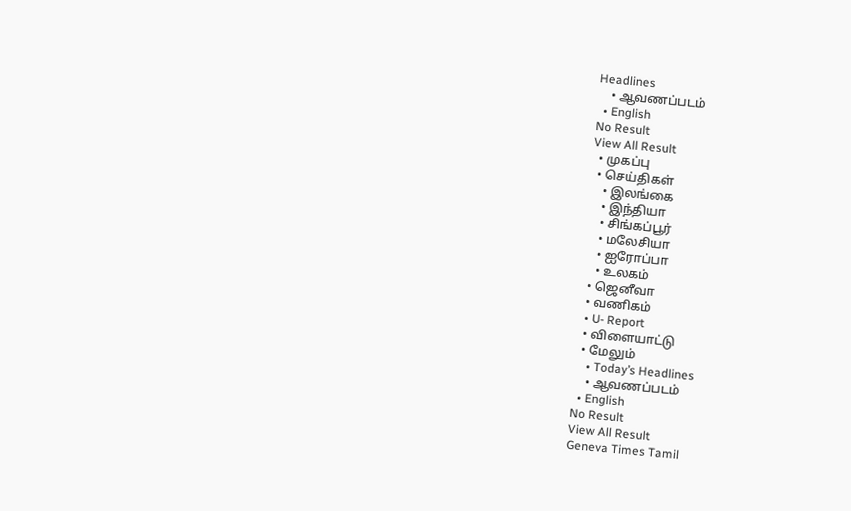Headlines
    • ஆவணப்படம்
  • English
No Result
View All Result
  • முகப்பு
  • செய்திகள்
    • இலங்கை
    • இந்தியா
    • சிங்கப்பூர்
    • மலேசியா
    • ஐரோப்பா
    • உலகம்
  • ஜெனீவா
  • வணிகம்
  • U- Report
  • விளையாட்டு
  • மேலும்
    • Today’s Headlines
    • ஆவணப்படம்
  • English
No Result
View All Result
Geneva Times Tamil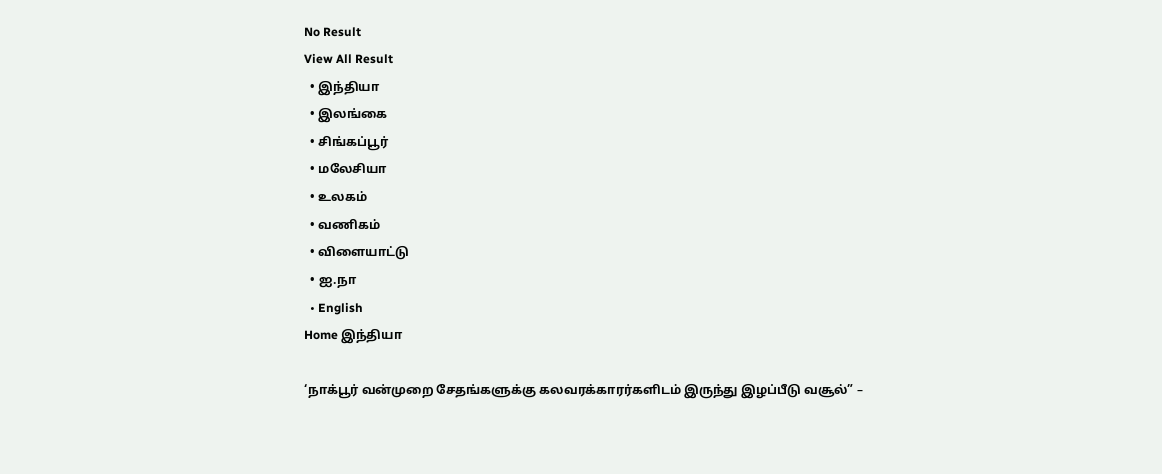No Result
View All Result
  • இந்தியா
  • இலங்கை
  • சிங்கப்பூர்
  • மலேசியா
  • உலகம்
  • வணிகம்
  • விளையாட்டு
  • ஐ.நா
  • English
Home இந்தியா

‘நாக்பூர் வன்முறை சேதங்களுக்கு கலவரக்காரர்களிடம் இருந்து இழப்பீடு வசூல்” –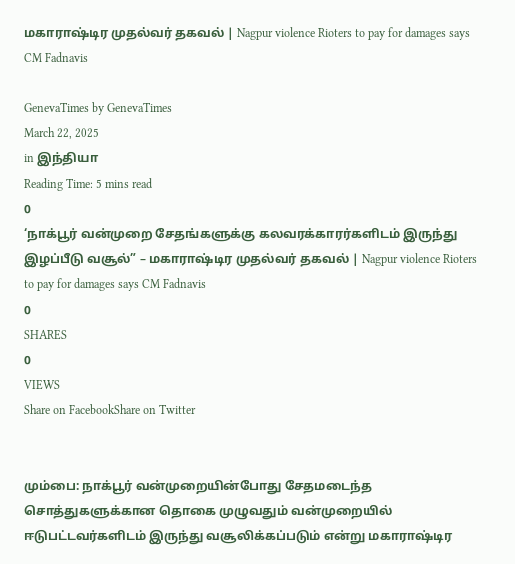மகாராஷ்டிர முதல்வர் தகவல் | Nagpur violence Rioters to pay for damages says CM Fadnavis

GenevaTimes by GenevaTimes
March 22, 2025
in இந்தியா
Reading Time: 5 mins read
0
‘நாக்பூர் வன்முறை சேதங்களுக்கு கலவரக்காரர்களிடம் இருந்து இழப்பீடு வசூல்” – மகாராஷ்டிர முதல்வர் தகவல் | Nagpur violence Rioters to pay for damages says CM Fadnavis
0
SHARES
0
VIEWS
Share on FacebookShare on Twitter


மும்பை: நாக்பூர் வன்முறையின்போது சேதமடைந்த சொத்துகளுக்கான தொகை முழுவதும் வன்முறையில் ஈடுபட்டவர்களிடம் இருந்து வசூலிக்கப்படும் என்று மகாராஷ்டிர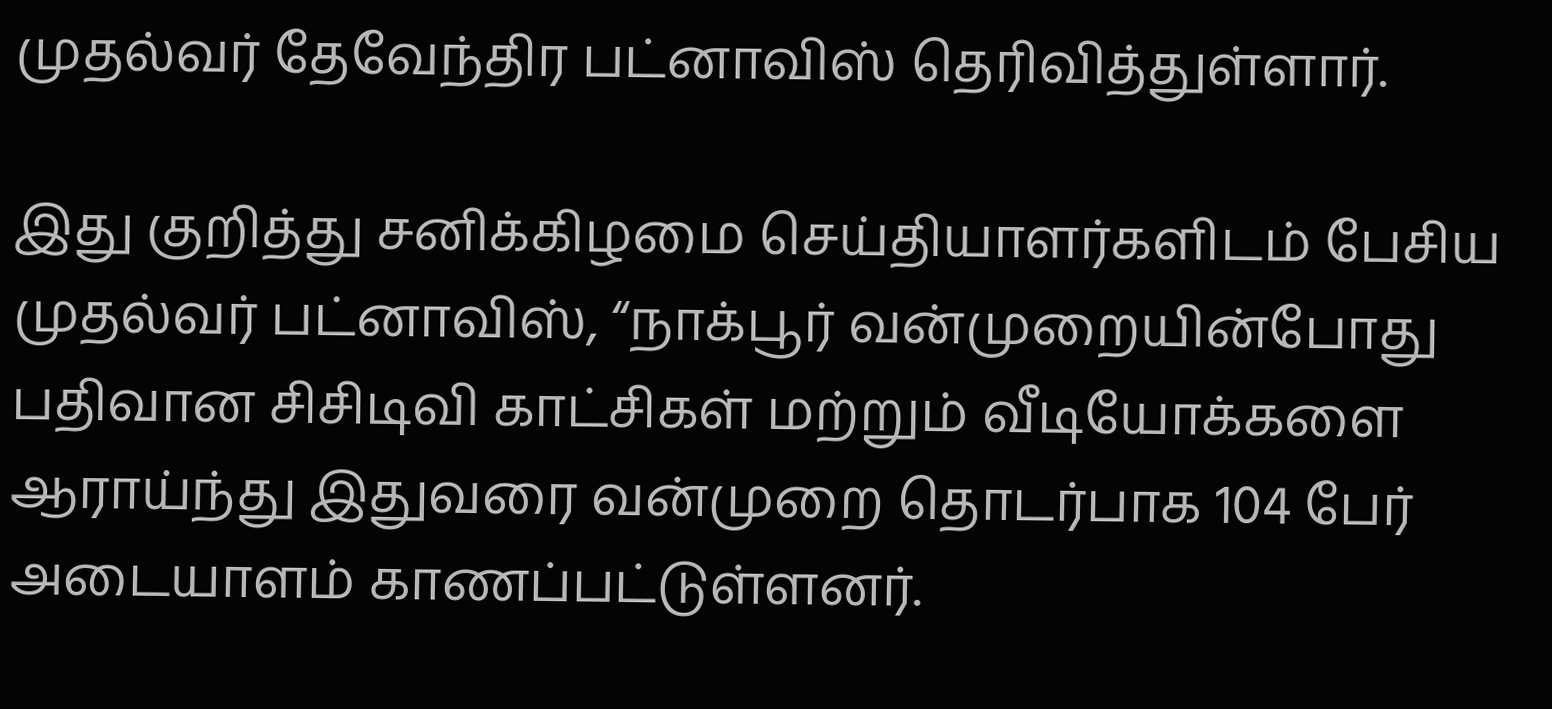முதல்வர் தேவேந்திர பட்னாவிஸ் தெரிவித்துள்ளார்.

இது குறித்து சனிக்கிழமை செய்தியாளர்களிடம் பேசிய முதல்வர் பட்னாவிஸ், “நாக்பூர் வன்முறையின்போது பதிவான சிசிடிவி காட்சிகள் மற்றும் வீடியோக்களை ஆராய்ந்து இதுவரை வன்முறை தொடர்பாக 104 பேர் அடையாளம் காணப்பட்டுள்ளனர்.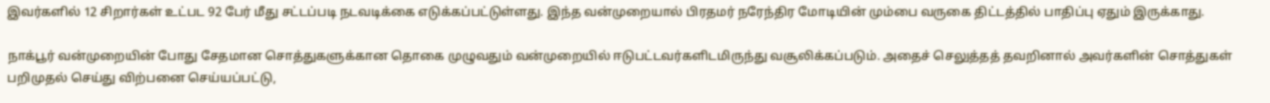இவர்களில் 12 சிறார்கள் உட்பட 92 பேர் மீது சட்டப்படி நடவடிக்கை எடுக்கப்பட்டுள்ளது. இந்த வன்முறையால் பிரதமர் நரேந்திர மோடியின் மும்பை வருகை திட்டத்தில் பாதிப்பு ஏதும் இருக்காது.

நாக்பூர் வன்முறையின் போது சேதமான சொத்துகளுக்கான தொகை முழுவதும் வன்முறையில் ஈடுபட்டவர்களிடமிருந்து வசூலிக்கப்படும். அதைச் செலுத்தத் தவறினால் அவர்களின் சொத்துகள் பறிமுதல் செய்து விற்பனை செய்யப்பட்டு,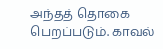அந்தத் தொகை பெறப்படும். காவல்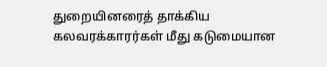துறையினரைத் தாக்கிய கலவரக்காரர்கள் மீது கடுமையான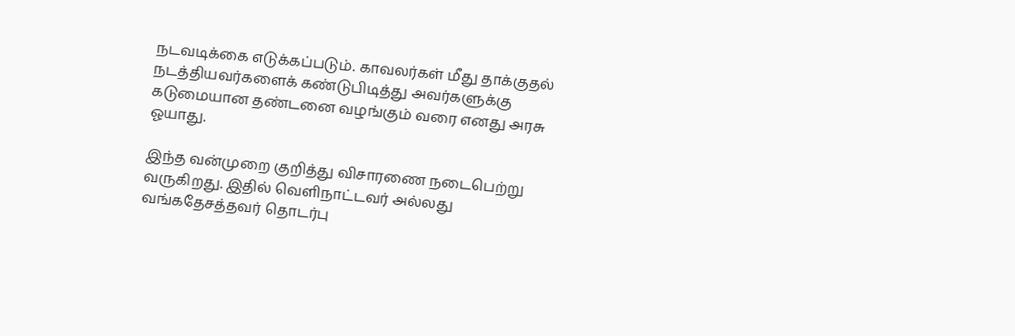நடவடிக்கை எடுக்கப்படும். காவலர்கள் மீது தாக்குதல் நடத்தியவர்களைக் கண்டுபிடித்து அவர்களுக்கு கடுமையான தண்டனை வழங்கும் வரை எனது அரசு ஓயாது.

இந்த வன்முறை குறித்து விசாரணை நடைபெற்று வருகிறது. இதில் வெளிநாட்டவர் அல்லது வங்கதேசத்தவர் தொடர்பு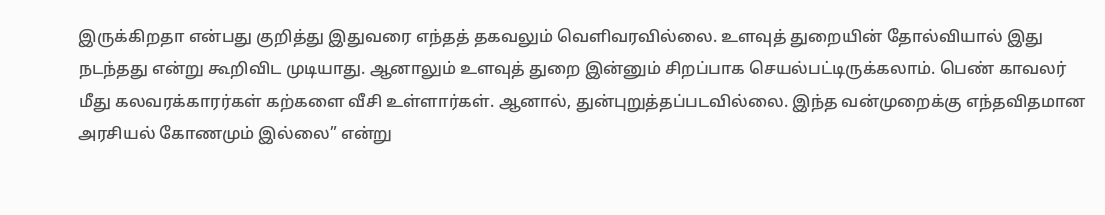இருக்கிறதா என்பது குறித்து இதுவரை எந்தத் தகவலும் வெளிவரவில்லை. உளவுத் துறையின் தோல்வியால் இது நடந்தது என்று கூறிவிட முடியாது. ஆனாலும் உளவுத் துறை இன்னும் சிறப்பாக செயல்பட்டிருக்கலாம். பெண் காவலர் மீது கலவரக்காரர்கள் கற்களை வீசி உள்ளார்கள். ஆனால், துன்புறுத்தப்படவில்லை. இந்த வன்முறைக்கு எந்தவிதமான அரசியல் கோணமும் இல்லை” என்று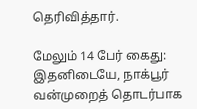தெரிவித்தார்.

மேலும் 14 பேர் கைது: இதனிடையே, நாக்பூர் வன்முறைத் தொடர்பாக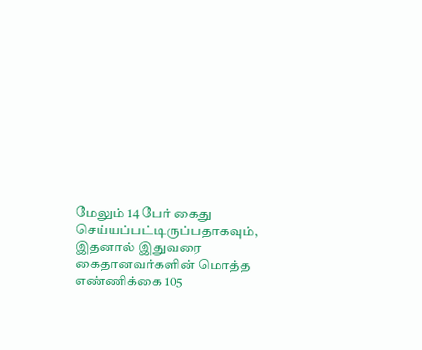மேலும் 14 பேர் கைது செய்யப்பட்டிருப்பதாகவும், இதனால் இதுவரை கைதானவர்களின் மொத்த எண்ணிக்கை 105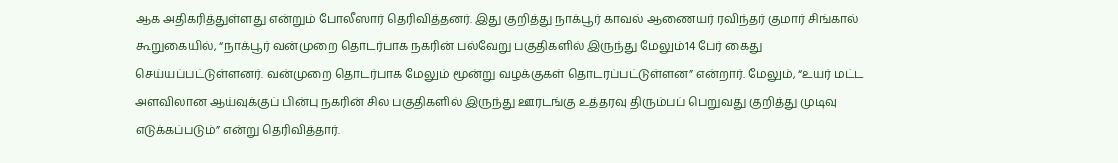ஆக அதிகரித்துள்ளது என்றும் போலீஸார் தெரிவித்தனர். இது குறித்து நாக்பூர் காவல் ஆணையர் ரவிந்தர் குமார் சிங்கால் கூறுகையில், “நாக்பூர் வன்முறை தொடர்பாக நகரின் பல்வேறு பகுதிகளில் இருந்து மேலும்14 பேர் கைது செய்யப்பட்டுள்ளனர். வன்முறை தொடர்பாக மேலும் மூன்று வழக்குகள் தொடரப்பட்டுள்ளன” என்றார். மேலும், “உயர் மட்ட அளவிலான ஆய்வுக்குப் பின்பு நகரின் சில பகுதிகளில் இருந்து ஊரடங்கு உத்தரவு திரும்பப் பெறுவது குறித்து முடிவு எடுக்கப்படும்” என்று தெரிவித்தார்.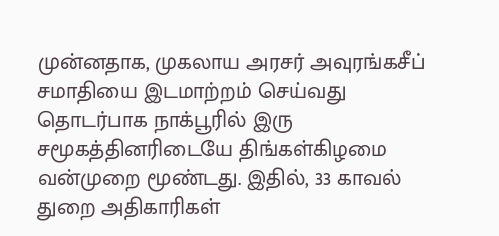முன்னதாக, முகலாய அரசர் அவுரங்கசீப் சமாதியை இடமாற்றம் செய்வது தொடர்பாக நாக்பூரில் இரு சமூகத்தினரிடையே திங்கள்கிழமை வன்முறை மூண்டது. இதில், 33 காவல் துறை அதிகாரிகள்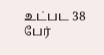உட்பட 38 பேர்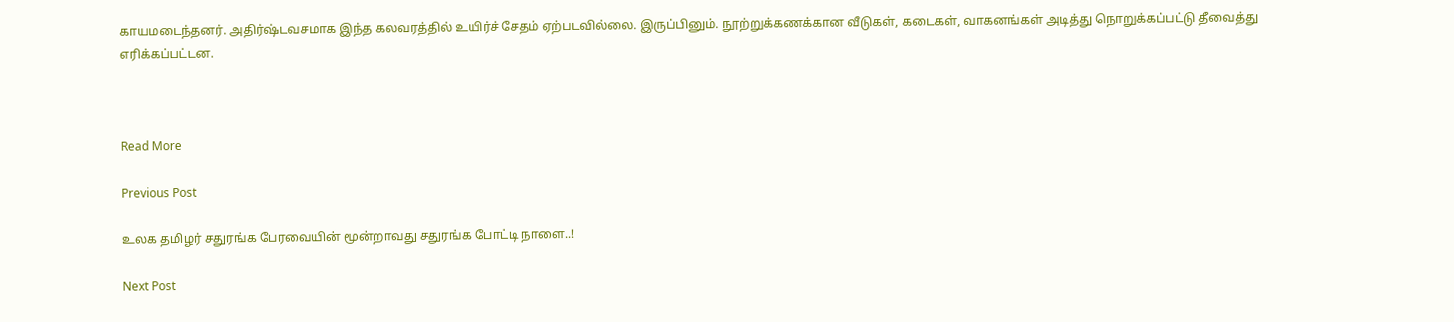காயமடைந்தனர். அதிர்ஷ்டவசமாக இந்த கலவரத்தில் உயிர்ச் சேதம் ஏற்படவில்லை. இருப்பினும். நூற்றுக்கணக்கான வீடுகள், கடைகள், வாகனங்கள் அடித்து நொறுக்கப்பட்டு தீவைத்து எரிக்கப்பட்டன.



Read More

Previous Post

உலக தமிழர் சதுரங்க பேரவையின் மூன்றாவது சதுரங்க போட்டி நாளை..!

Next Post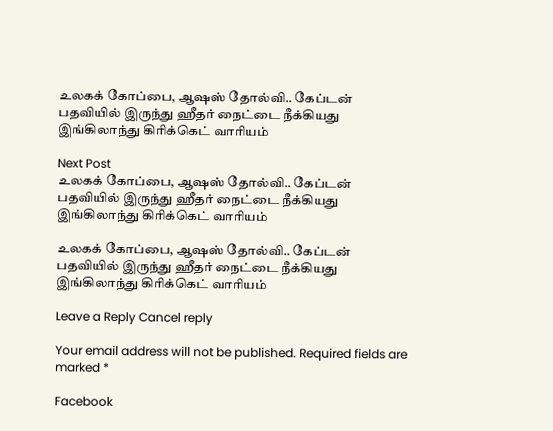உலகக் கோப்பை, ஆஷஸ் தோல்வி.. கேப்டன் பதவியில் இருந்து ஹீதர் நைட்டை நீக்கியது இங்கிலாந்து கிரிக்கெட் வாரியம்

Next Post
உலகக் கோப்பை, ஆஷஸ் தோல்வி.. கேப்டன் பதவியில் இருந்து ஹீதர் நைட்டை நீக்கியது இங்கிலாந்து கிரிக்கெட் வாரியம்

உலகக் கோப்பை, ஆஷஸ் தோல்வி.. கேப்டன் பதவியில் இருந்து ஹீதர் நைட்டை நீக்கியது இங்கிலாந்து கிரிக்கெட் வாரியம்

Leave a Reply Cancel reply

Your email address will not be published. Required fields are marked *

Facebook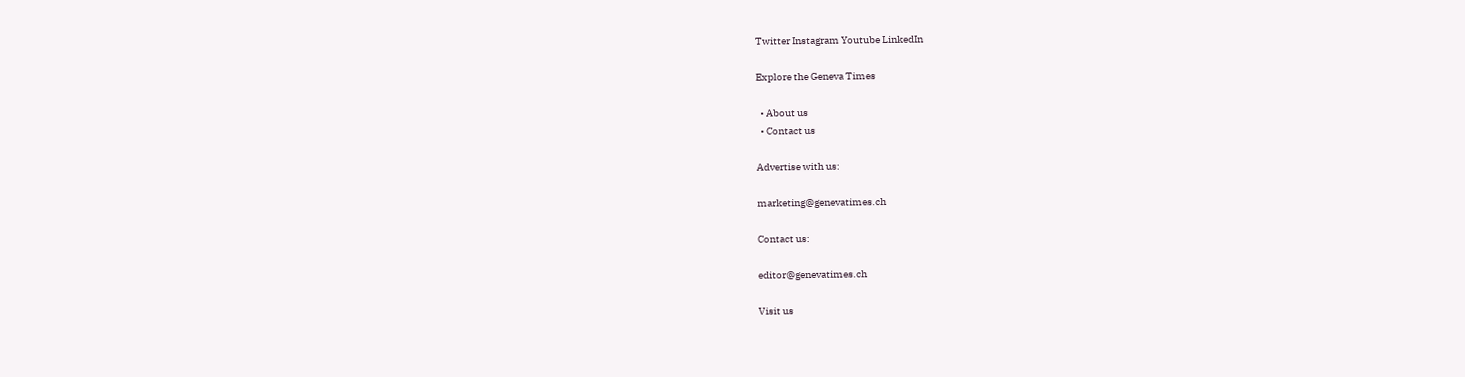Twitter Instagram Youtube LinkedIn

Explore the Geneva Times

  • About us
  • Contact us

Advertise with us:

marketing@genevatimes.ch

Contact us:

editor@genevatimes.ch

Visit us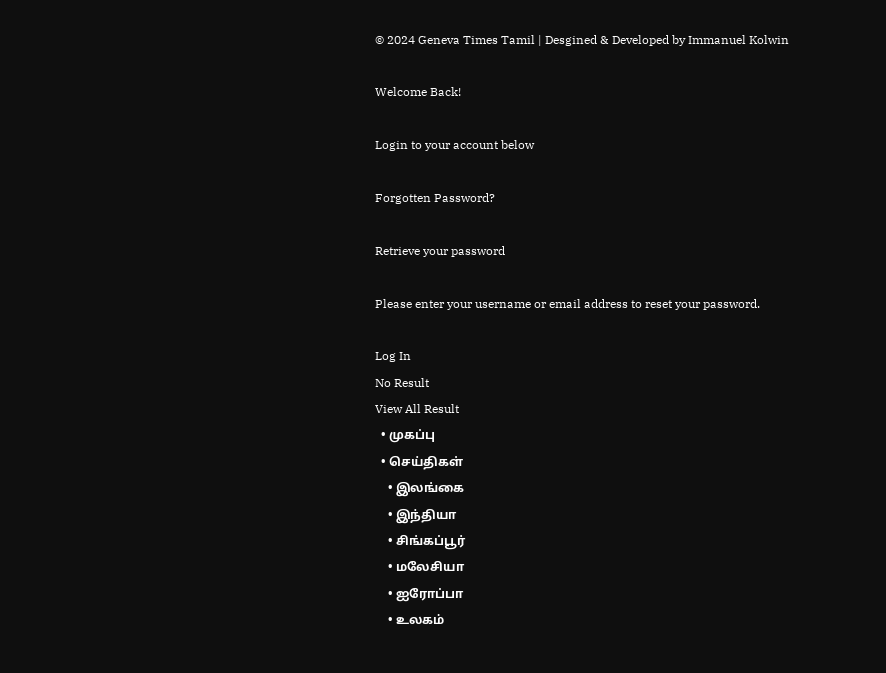© 2024 Geneva Times Tamil | Desgined & Developed by Immanuel Kolwin

Welcome Back!

Login to your account below

Forgotten Password?

Retrieve your password

Please enter your username or email address to reset your password.

Log In
No Result
View All Result
  • முகப்பு
  • செய்திகள்
    • இலங்கை
    • இந்தியா
    • சிங்கப்பூர்
    • மலேசியா
    • ஐரோப்பா
    • உலகம்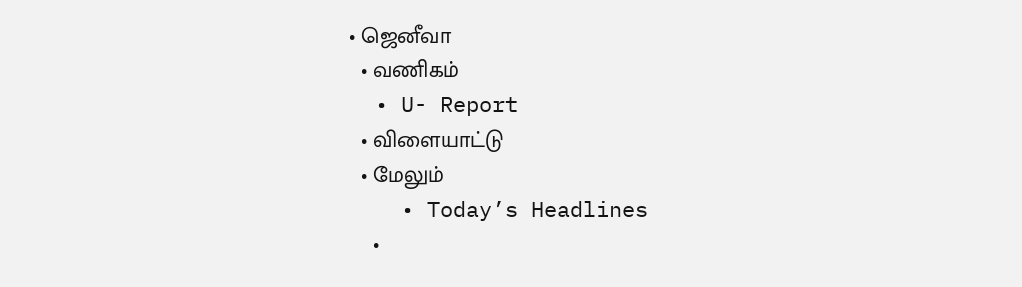• ஜெனீவா
  • வணிகம்
  • U- Report
  • விளையாட்டு
  • மேலும்
    • Today’s Headlines
    •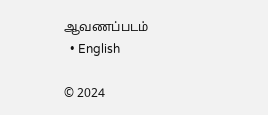ஆவணப்படம்
  • English

© 2024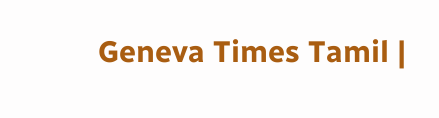Geneva Times Tamil |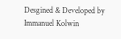Desgined & Developed by Immanuel Kolwin